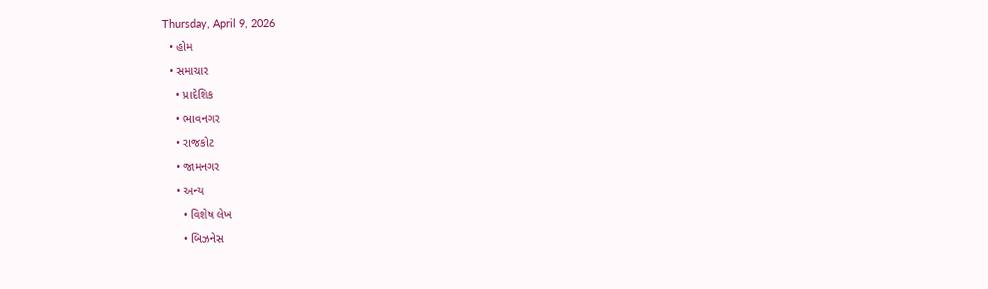Thursday, April 9, 2026
  • હોમ
  • સમાચાર
    • પ્રાદેશિક
    • ભાવનગર
    • રાજકોટ
    • જામનગર
    • અન્ય
      • વિશેષ લેખ
      • બિઝનેસ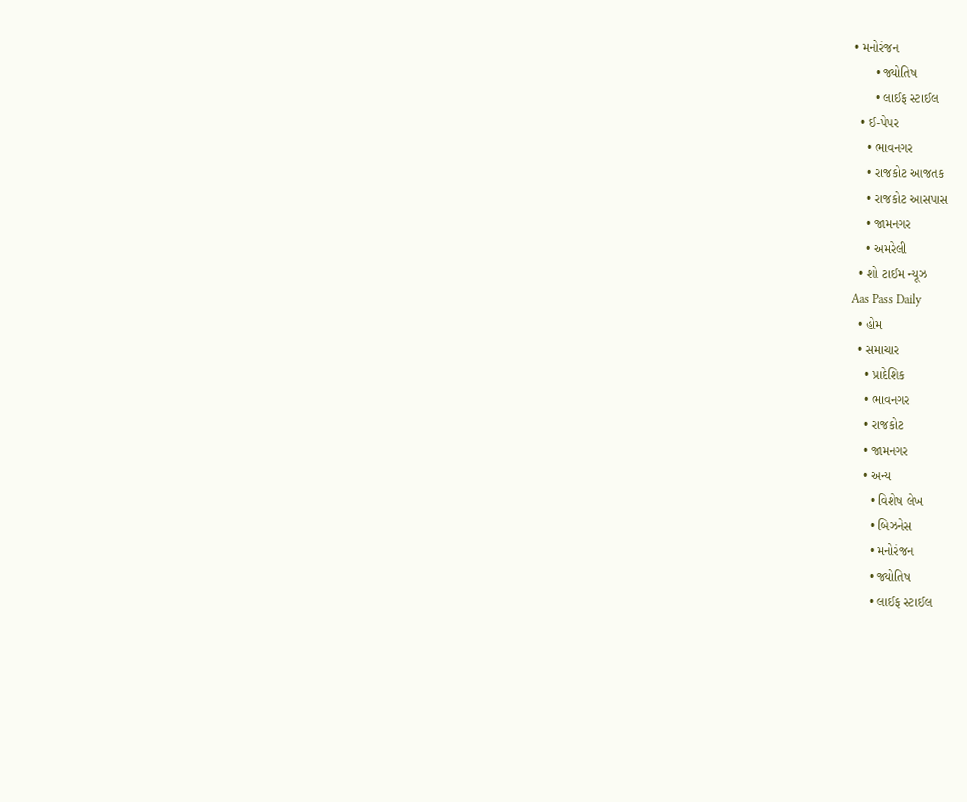• મનોરંજન
      • જ્યોતિષ
      • લાઈફ સ્ટાઈલ
  • ઈ-પેપર
    • ભાવનગર
    • રાજકોટ આજતક
    • રાજકોટ આસપાસ
    • જામનગર
    • અમરેલી
  • શો ટાઈમ ન્યૂઝ
Aas Pass Daily
  • હોમ
  • સમાચાર
    • પ્રાદેશિક
    • ભાવનગર
    • રાજકોટ
    • જામનગર
    • અન્ય
      • વિશેષ લેખ
      • બિઝનેસ
      • મનોરંજન
      • જ્યોતિષ
      • લાઈફ સ્ટાઈલ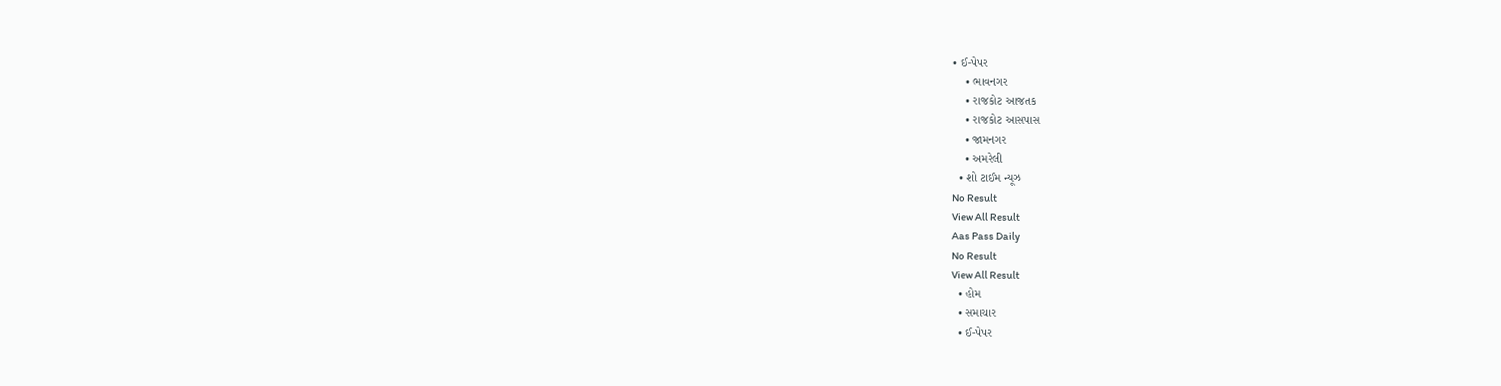• ઈ-પેપર
    • ભાવનગર
    • રાજકોટ આજતક
    • રાજકોટ આસપાસ
    • જામનગર
    • અમરેલી
  • શો ટાઈમ ન્યૂઝ
No Result
View All Result
Aas Pass Daily
No Result
View All Result
  • હોમ
  • સમાચાર
  • ઈ-પેપર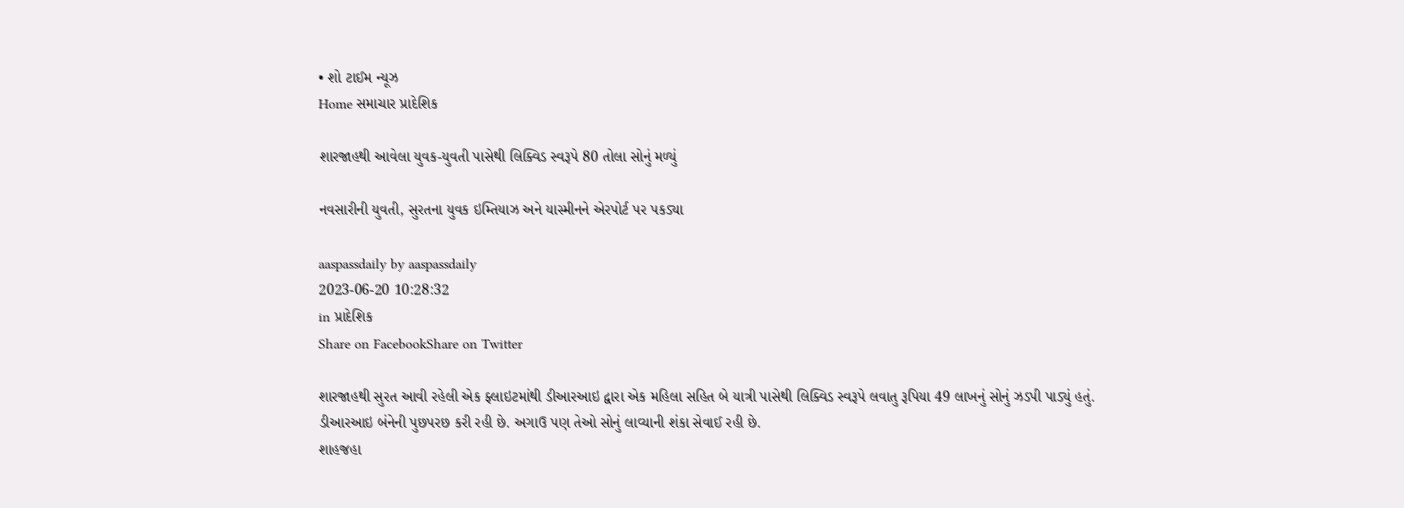• શો ટાઈમ ન્યૂઝ
Home સમાચાર પ્રાદેશિક

શારજાહથી આવેલા યુવક-યુવતી પાસેથી લિક્વિડ સ્વરૂપે 80 તોલા સોનું મળ્યું

નવસારીની યુવતી, સુરતના યુવક ઇમ્તિયાઝ અને યાસ્મીનને એરપોર્ટ પર પકડ્યા

aaspassdaily by aaspassdaily
2023-06-20 10:28:32
in પ્રાદેશિક
Share on FacebookShare on Twitter

શારજાહથી સુરત આવી રહેલી એક ફ્લાઇટમાંથી ડીઆરઆઇ દ્વારા એક મહિલા સહિત બે યાત્રી પાસેથી લિક્વિડ સ્વરૂપે લવાતુ રૂપિયા 49 લાખનું સોનું ઝડપી પાડ્યું હતું. ડીઆરઆઇ બંનેની પુછપરછ કરી રહી છે. અગાઉ પણ તેઓ સોનું લાવ્યાની શંકા સેવાઈ રહી છે.
શાહજહા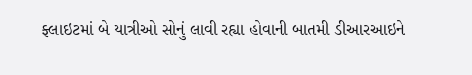ફ્લાઇટમાં બે યાત્રીઓ સોનું લાવી રહ્યા હોવાની બાતમી ડીઆરઆઇને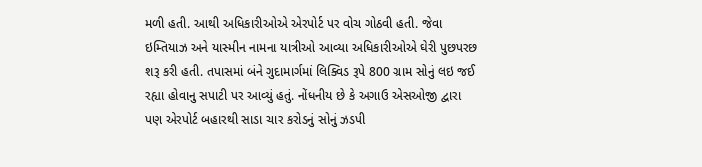મળી હતી. આથી અધિકારીઓએ એરપોર્ટ પર વોચ ગોઠવી હતી. જેવા ઇમ્તિયાઝ અને યાસ્મીન નામના યાત્રીઓ આવ્યા અધિકારીઓએ ઘેરી પુછપરછ શરૂ કરી હતી. તપાસમાં બંને ગુદામાર્ગમાં લિક્વિડ રૂપે 800 ગ્રામ સોનું લઇ જઈ રહ્યા હોવાનુ સપાટી પર આવ્યું હતું. નોંધનીય છે કે અગાઉ એસઓજી દ્વારા પણ એરપોર્ટ બહારથી સાડા ચાર કરોડનું સોનું ઝડપી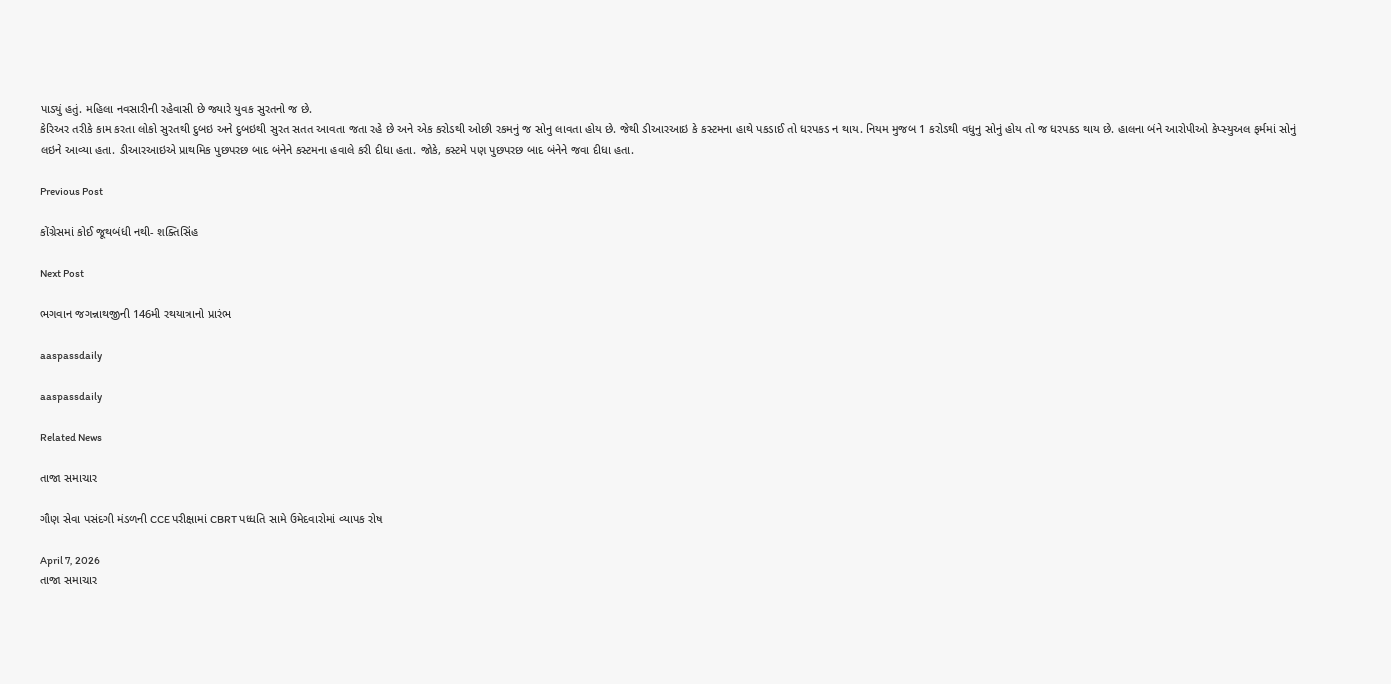પાડ્યું હતું. મહિલા નવસારીની રહેવાસી છે જ્યારે યુવક સુરતનો જ છે.
કેરિઅર તરીકે કામ કરતા લોકો સુરતથી દુબઇ અને દુબઇથી સુરત સતત આવતા જતા રહે છે અને એક કરોડથી ઓછી રકમનું જ સોનુ લાવતા હોય છે. જેથી ડીઆરઆઇ કે કસ્ટમના હાથે પકડાઈ તો ધરપકડ ન થાય. નિયમ મુજબ 1 કરોડથી વધુનુ સોનું હોય તો જ ધરપકડ થાય છે. હાલના બંને આરોપીઓ કેપ્સ્યુઅલ ફર્મમાં સોનું લઇને આવ્યા હતા. ડીઆરઆઇએ પ્રાથમિક પુછપરછ બાદ બંનેને કસ્ટમના હવાલે કરી દીધા હતા. જોકે, કસ્ટમે પણ પુછપરછ બાદ બંનેને જવા દીધા હતા.

Previous Post

કોંગ્રેસમાં કોઈ જૂથબંધી નથી- શક્તિસિંહ

Next Post

ભગવાન જગન્નાથજીની 146મી રથયાત્રાનો પ્રારંભ

aaspassdaily

aaspassdaily

Related News

તાજા સમાચાર

ગૌણ સેવા પસંદગી મંડળની CCE પરીક્ષામાં CBRT પધ્ધતિ સામે ઉમેદવારોમાં વ્યાપક રોષ

April 7, 2026
તાજા સમાચાર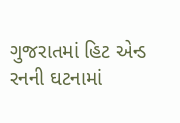ગુજરાતમાં હિટ એન્ડ રનની ઘટનામાં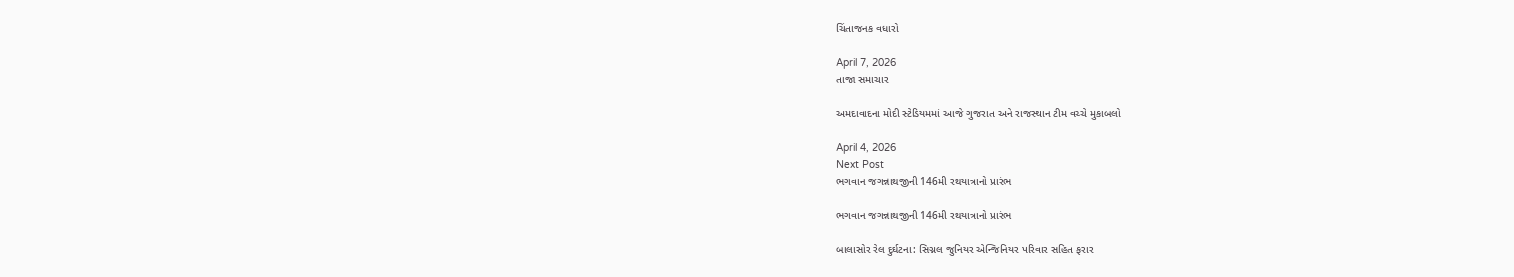ચિંતાજનક વધારો

April 7, 2026
તાજા સમાચાર

અમદાવાદના મોદી સ્ટેડિયમમાં આજે ગુજરાત અને રાજસ્થાન ટીમ વચ્ચે મુકાબલો

April 4, 2026
Next Post
ભગવાન જગન્નાથજીની 146મી રથયાત્રાનો પ્રારંભ

ભગવાન જગન્નાથજીની 146મી રથયાત્રાનો પ્રારંભ

બાલાસોર રેલ દુર્ઘટના: સિગ્નલ જુનિયર એન્જિનિયર પરિવાર સહિત ફરાર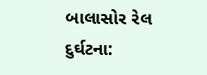બાલાસોર રેલ દુર્ઘટના: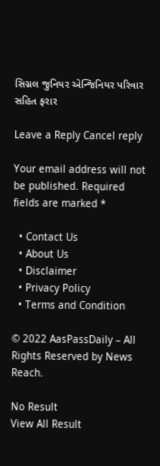સિગ્નલ જુનિયર એન્જિનિયર પરિવાર સહિત ફરાર

Leave a Reply Cancel reply

Your email address will not be published. Required fields are marked *

  • Contact Us
  • About Us
  • Disclaimer
  • Privacy Policy
  • Terms and Condition

© 2022 AasPassDaily – All Rights Reserved by News Reach.

No Result
View All Result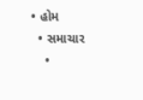• હોમ
  • સમાચાર
    •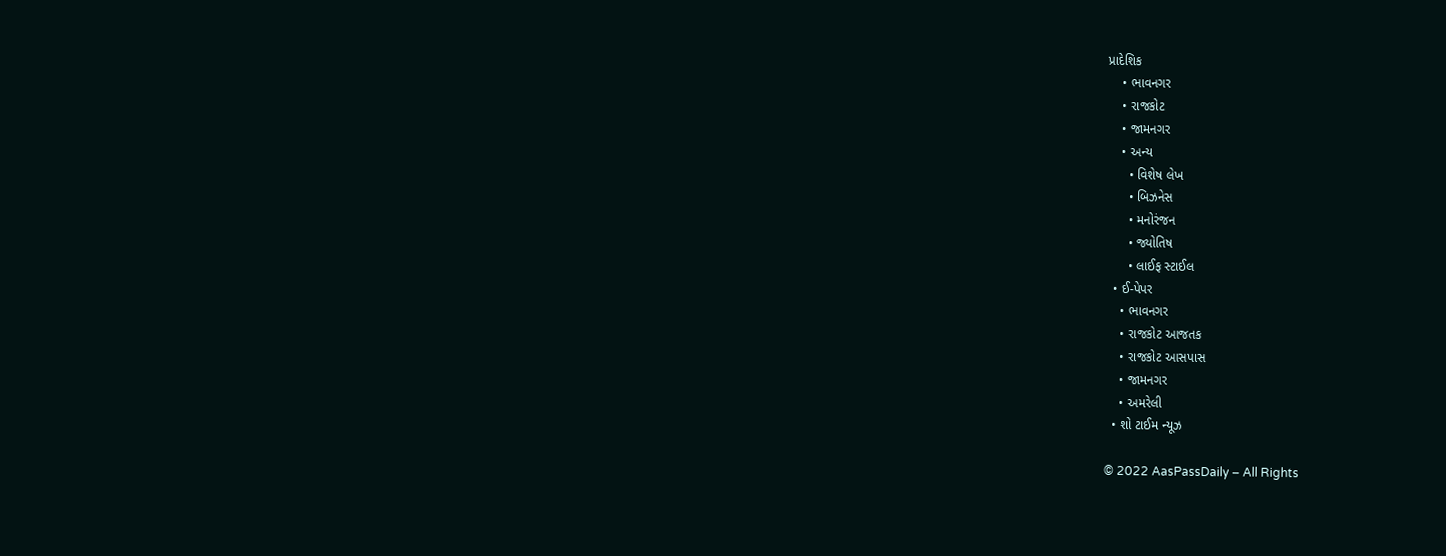પ્રાદેશિક
    • ભાવનગર
    • રાજકોટ
    • જામનગર
    • અન્ય
      • વિશેષ લેખ
      • બિઝનેસ
      • મનોરંજન
      • જ્યોતિષ
      • લાઈફ સ્ટાઈલ
  • ઈ-પેપર
    • ભાવનગર
    • રાજકોટ આજતક
    • રાજકોટ આસપાસ
    • જામનગર
    • અમરેલી
  • શો ટાઈમ ન્યૂઝ

© 2022 AasPassDaily – All Rights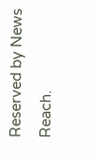Reserved by News Reach.